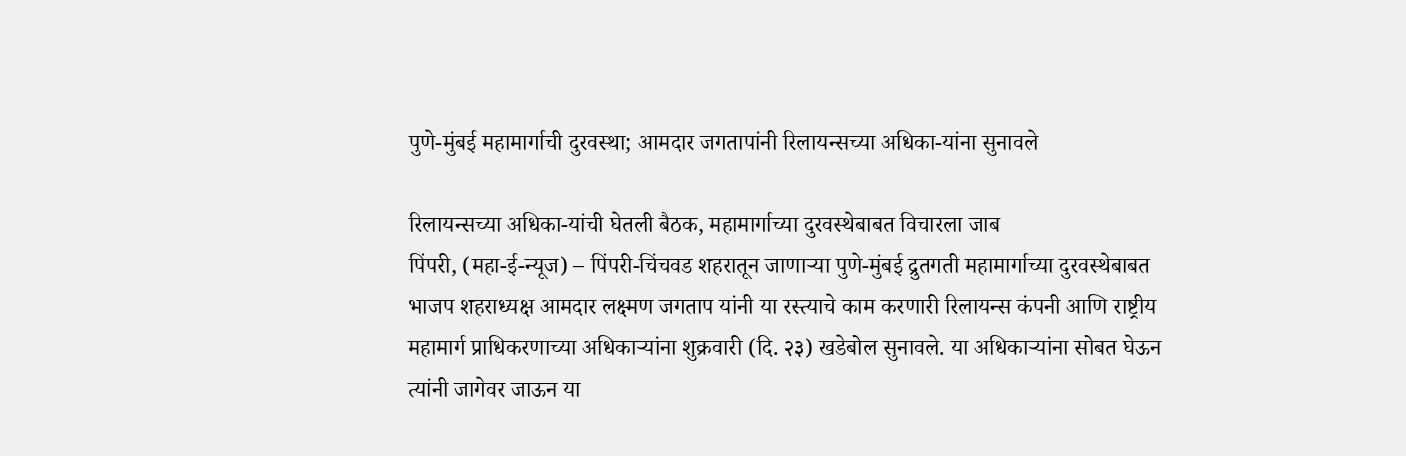पुणे-मुंबई महामार्गाची दुरवस्था; आमदार जगतापांनी रिलायन्सच्या अधिका-यांना सुनावले

रिलायन्सच्या अधिका-यांची घेतली बैठक, महामार्गाच्या दुरवस्थेबाबत विचारला जाब
पिंपरी, (महा-ई-न्यूज) – पिंपरी-चिंचवड शहरातून जाणाऱ्या पुणे-मुंबई द्रुतगती महामार्गाच्या दुरवस्थेबाबत भाजप शहराध्यक्ष आमदार लक्ष्मण जगताप यांनी या रस्त्याचे काम करणारी रिलायन्स कंपनी आणि राष्ट्रीय महामार्ग प्राधिकरणाच्या अधिकाऱ्यांना शुक्रवारी (दि. २३) खडेबोल सुनावले. या अधिकाऱ्यांना सोबत घेऊन त्यांनी जागेवर जाऊन या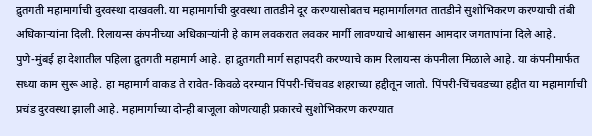द्रुतगती महामार्गाची दुरवस्था दाखवली. या महामार्गाची दुरवस्था तातडीने दूर करण्यासोबतच महामार्गालगत तातडीने सुशोभिकरण करण्याची तंबी अधिकाऱ्यांना दिली. रिलायन्स कंपनीच्या अधिकाऱ्यांनी हे काम लवकरात लवकर मार्गी लावण्याचे आश्वासन आमदार जगतापांना दिले आहे.
पुणे-मुंबई हा देशातील पहिला द्रुतगती महामार्ग आहे. हा द्रुतगती मार्ग सहापदरी करण्याचे काम रिलायन्स कंपनीला मिळाले आहे. या कंपनीमार्फत सध्या काम सुरू आहे. हा महामार्ग वाकड ते रावेत-किवळे दरम्यान पिंपरी-चिंचवड शहराच्या हद्दीतून जातो. पिंपरी-चिंचवडच्या हद्दीत या महामार्गाची प्रचंड दुरवस्था झाली आहे. महामार्गाच्या दोन्ही बाजूला कोणत्याही प्रकारचे सुशोभिकरण करण्यात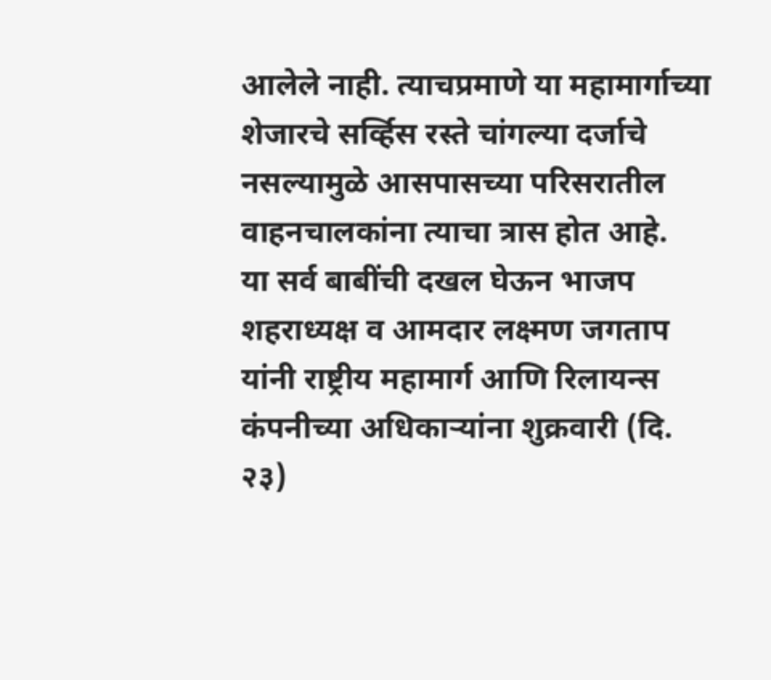आलेले नाही. त्याचप्रमाणे या महामार्गाच्या शेजारचे सर्व्हिस रस्ते चांगल्या दर्जाचे नसल्यामुळे आसपासच्या परिसरातील वाहनचालकांना त्याचा त्रास होत आहे.
या सर्व बाबींची दखल घेऊन भाजप शहराध्यक्ष व आमदार लक्ष्मण जगताप यांनी राष्ट्रीय महामार्ग आणि रिलायन्स कंपनीच्या अधिकाऱ्यांना शुक्रवारी (दि. २३)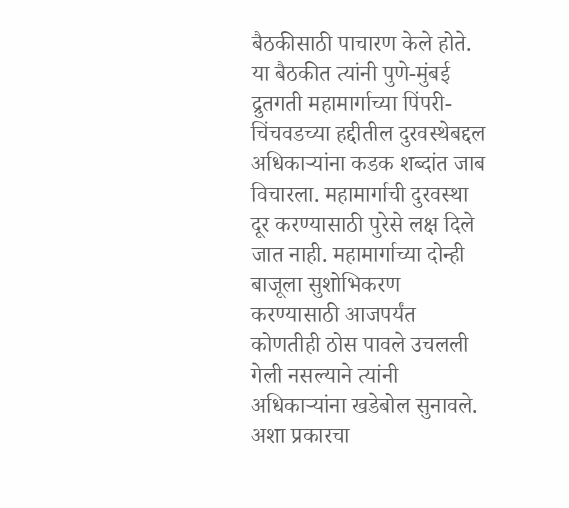बैठकीसाठी पाचारण केले होते. या बैठकीत त्यांनी पुणे-मुंबई द्रुतगती महामार्गाच्या पिंपरी-चिंचवडच्या हद्दीतील दुरवस्थेबद्दल अधिकाऱ्यांना कडक शब्दांत जाब विचारला. महामार्गाची दुरवस्था दूर करण्यासाठी पुरेसे लक्ष दिले जात नाही. महामार्गाच्या दोन्ही बाजूला सुशोभिकरण करण्यासाठी आजपर्यंत कोणतीही ठोस पावले उचलली गेली नसल्याने त्यांनी अधिकाऱ्यांना खडेबोल सुनावले. अशा प्रकारचा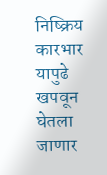निष्क्रिय कारभार यापुढे खपवून घेतला जाणार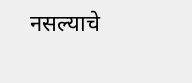नसल्याचे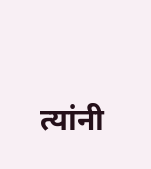त्यांनी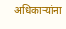अधिकाऱ्यांना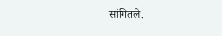सांगितले.